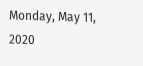Monday, May 11, 2020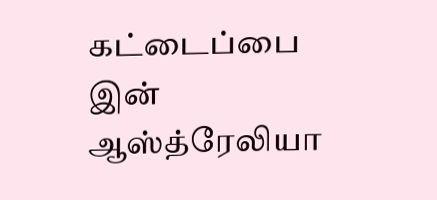கட்டைப்பை இன் ஆஸ்த்ரேலியா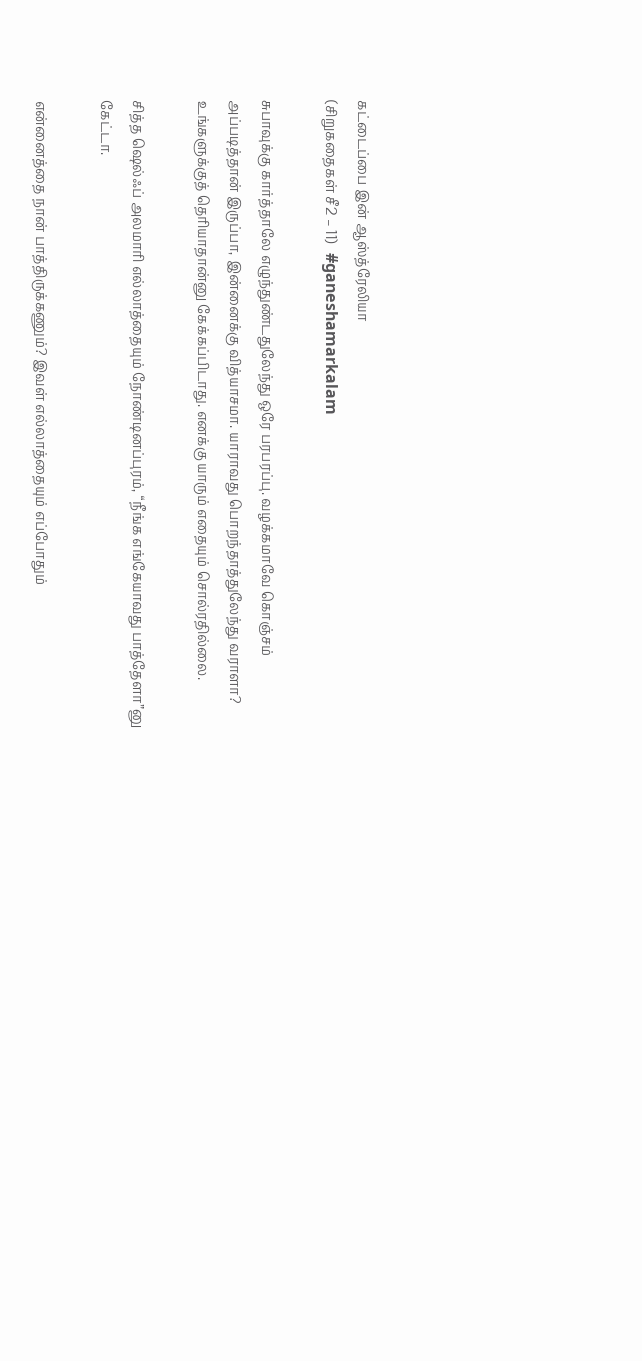கட்டைப்பை இன் ஆஸ்த்ரேலியா
(சிறுகதைகள் சீ2 – 11)   #ganeshamarkalam

சுபாவுக்கு கார்த்தாலே எழுந்துண்டதுலேந்து ஒரே பரபரப்பு. வழக்கமாவே கொஞ்சம் அப்படித்தான் இருப்பா, இன்னைக்கு வித்யாசமா. யாராவது பொறந்தாத்துலேந்து வராளா? உங்களுக்குத் தெரியாதான்னு கேக்கப்பிடாது. எனக்கு யாரும் எதையும் சொல்ரதில்லை.

சித்த ஷெல்ஃப் அலமாரி எல்லாத்தையும் நோண்டினப்புரம், “நீங்க எங்கேயாவது பாத்தேளா”னு கேட்டா.

என்னைத்தை நான் பாத்திருக்கணும்? இவள் எல்லாத்தையும் எப்போதும்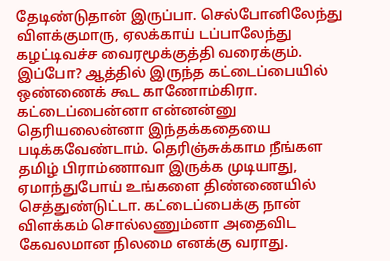தேடிண்டுதான் இருப்பா. செல்போனிலேந்து விளக்குமாரு, ஏலக்காய் டப்பாலேந்து கழட்டிவச்ச வைரமூக்குத்தி வரைக்கும். இப்போ? ஆத்தில் இருந்த கட்டைப்பையில் ஒண்ணைக் கூட காணோம்கிரா. கட்டைப்பைன்னா என்னன்னு தெரியலைன்னா இந்தக்கதையை படிக்கவேண்டாம். தெரிஞ்சுக்காம நீங்கள தமிழ் பிராம்ணாவா இருக்க முடியாது, ஏமாந்துபோய் உங்களை திண்ணையில் செத்துண்டுட்டா. கட்டைப்பைக்கு நான் விளக்கம் சொல்லணும்னா அதைவிட கேவலமான நிலமை எனக்கு வராது.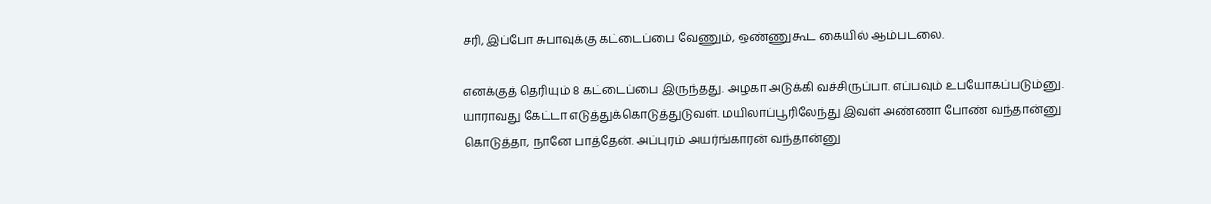சரி, இப்போ சுபாவுக்கு கட்டைப்பை வேணும், ஒண்ணுகூட கையில் ஆம்படலை.

எனக்குத் தெரியும் 8 கட்டைப்பை இருந்தது. அழகா அடுக்கி வச்சிருப்பா. எப்பவும் உபயோகப்படும்னு. யாராவது கேட்டா எடுத்துக்கொடுத்துடுவள். மயிலாப்பூரிலேந்து இவள் அண்ணா போண் வந்தான்னு கொடுத்தா, நானே பாத்தேன். அப்புரம் அயர்ங்காரன் வந்தான்னு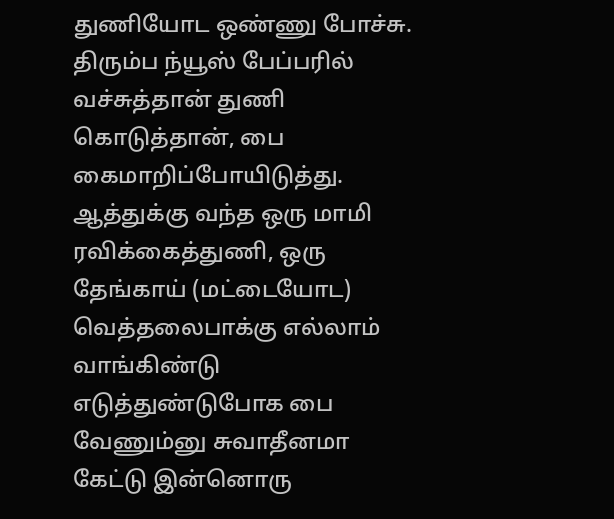துணியோட ஒண்ணு போச்சு. திரும்ப ந்யூஸ் பேப்பரில் வச்சுத்தான் துணி கொடுத்தான், பை கைமாறிப்போயிடுத்து. ஆத்துக்கு வந்த ஒரு மாமி ரவிக்கைத்துணி, ஒரு தேங்காய் (மட்டையோட) வெத்தலைபாக்கு எல்லாம் வாங்கிண்டு எடுத்துண்டுபோக பை வேணும்னு சுவாதீனமா கேட்டு இன்னொரு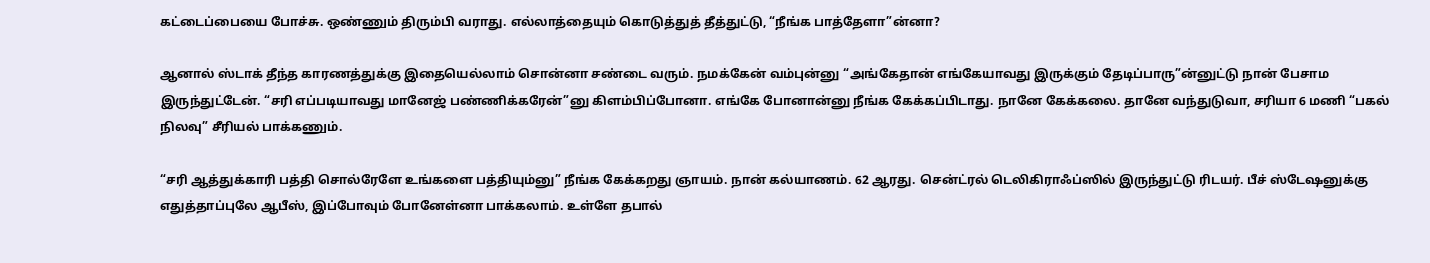கட்டைப்பையை போச்சு. ஒண்ணும் திரும்பி வராது. எல்லாத்தையும் கொடுத்துத் தீத்துட்டு, “நீங்க பாத்தேளா”ன்னா?

ஆனால் ஸ்டாக் தீந்த காரணத்துக்கு இதையெல்லாம் சொன்னா சண்டை வரும். நமக்கேன் வம்புன்னு “அங்கேதான் எங்கேயாவது இருக்கும் தேடிப்பாரு”ன்னுட்டு நான் பேசாம இருந்துட்டேன். “சரி எப்படியாவது மானேஜ் பண்ணிக்கரேன்”னு கிளம்பிப்போனா. எங்கே போனான்னு நீங்க கேக்கப்பிடாது. நானே கேக்கலை. தானே வந்துடுவா, சரியா 6 மணி “பகல் நிலவு” சீரியல் பாக்கணும்.

“சரி ஆத்துக்காரி பத்தி சொல்ரேளே உங்களை பத்தியும்னு” நீங்க கேக்கறது ஞாயம். நான் கல்யாணம். 62 ஆரது. சென்ட்ரல் டெலிகிராஃப்ஸில் இருந்துட்டு ரிடயர். பீச் ஸ்டேஷனுக்கு எதுத்தாப்புலே ஆபீஸ், இப்போவும் போனேள்னா பாக்கலாம். உள்ளே தபால்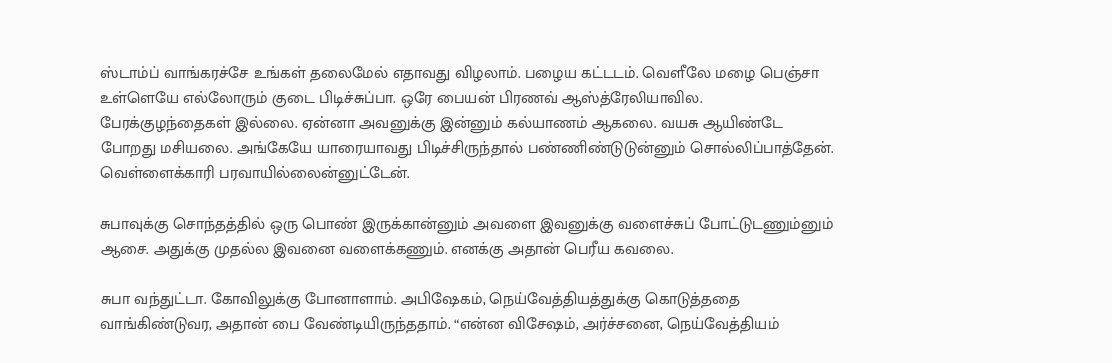ஸ்டாம்ப் வாங்கரச்சே உங்கள் தலைமேல் எதாவது விழலாம். பழைய கட்டடம். வெளீலே மழை பெஞ்சா உள்ளெயே எல்லோரும் குடை பிடிச்சுப்பா. ஒரே பையன் பிரணவ் ஆஸ்த்ரேலியாவில. பேரக்குழந்தைகள் இல்லை. ஏன்னா அவனுக்கு இன்னும் கல்யாணம் ஆகலை. வயசு ஆயிண்டே போறது மசியலை. அங்கேயே யாரையாவது பிடிச்சிருந்தால் பண்ணிண்டுடுன்னும் சொல்லிப்பாத்தேன். வெள்ளைக்காரி பரவாயில்லைன்னுட்டேன்.

சுபாவுக்கு சொந்தத்தில் ஒரு பொண் இருக்கான்னும் அவளை இவனுக்கு வளைச்சுப் போட்டுடணும்னும் ஆசை. அதுக்கு முதல்ல இவனை வளைக்கணும். எனக்கு அதான் பெரீய கவலை.

சுபா வந்துட்டா. கோவிலுக்கு போனாளாம். அபிஷேகம், நெய்வேத்தியத்துக்கு கொடுத்ததை வாங்கிண்டுவர, அதான் பை வேண்டியிருந்ததாம். “என்ன விசேஷம், அர்ச்சனை, நெய்வேத்தியம்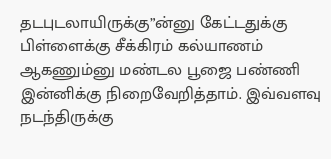தடபுடலாயிருக்கு”ன்னு கேட்டதுக்கு பிள்ளைக்கு சீக்கிரம் கல்யாணம் ஆகணும்னு மண்டல பூஜை பண்ணி இன்னிக்கு நிறைவேறித்தாம். இவ்வளவு நடந்திருக்கு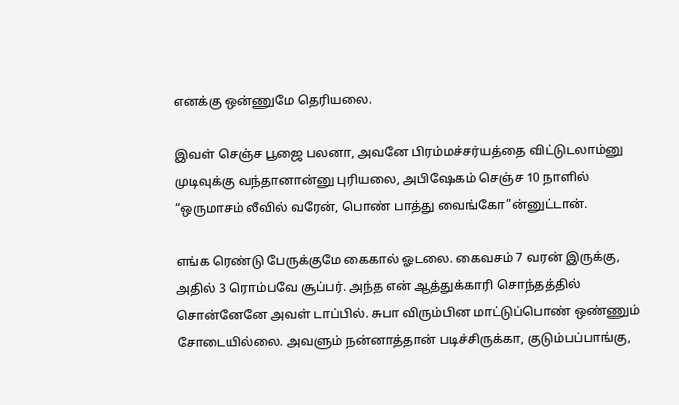எனக்கு ஒன்ணுமே தெரியலை.

இவள் செஞ்ச பூஜை பலனா, அவனே பிரம்மச்சர்யத்தை விட்டுடலாம்னு முடிவுக்கு வந்தானான்னு புரியலை, அபிஷேகம் செஞ்ச 10 நாளில் “ஒருமாசம் லீவில் வரேன், பொண் பாத்து வைங்கோ”ன்னுட்டான்.

எங்க ரெண்டு பேருக்குமே கைகால் ஓடலை. கைவசம் 7 வரன் இருக்கு, அதில் 3 ரொம்பவே சூப்பர். அந்த என் ஆத்துக்காரி சொந்தத்தில் சொன்னேனே அவள் டாப்பில். சுபா விரும்பின மாட்டுப்பொண் ஒண்ணும் சோடையில்லை. அவளும் நன்னாத்தான் படிச்சிருக்கா, குடும்பப்பாங்கு,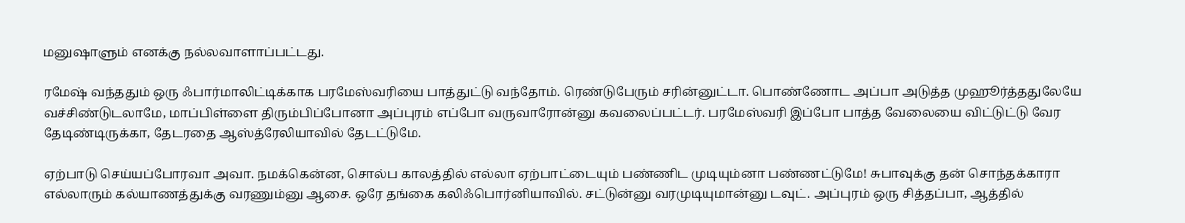மனுஷாளும் எனக்கு நல்லவாளாப்பட்டது.

ரமேஷ் வந்ததும் ஒரு ஃபார்மாலிட்டிக்காக பரமேஸ்வரியை பாத்துட்டு வந்தோம். ரெண்டுபேரும் சரின்னுட்டா. பொண்ணோட அப்பா அடுத்த முஹூர்த்ததுலேயே வச்சிண்டுடலாமே, மாப்பிள்ளை திரும்பிப்போனா அப்புரம் எப்போ வருவாரோன்னு கவலைப்பட்டர். பரமேஸ்வரி இப்போ பாத்த வேலையை விட்டுட்டு வேர தேடிண்டிருக்கா, தேடரதை ஆஸ்த்ரேலியாவில் தேடட்டுமே.

ஏற்பாடு செய்யப்போரவா அவா. நமக்கென்ன, சொல்ப காலத்தில் எல்லா ஏற்பாட்டையும் பண்ணிட முடியும்னா பண்ணட்டுமே! சுபாவுக்கு தன் சொந்தக்காரா எல்லாரும் கல்யாணத்துக்கு வரணும்னு ஆசை. ஒரே தங்கை கலிஃபொர்னியாவில். சட்டுன்னு வரமுடியுமான்னு டவுட். அப்புரம் ஒரு சித்தப்பா, ஆத்தில்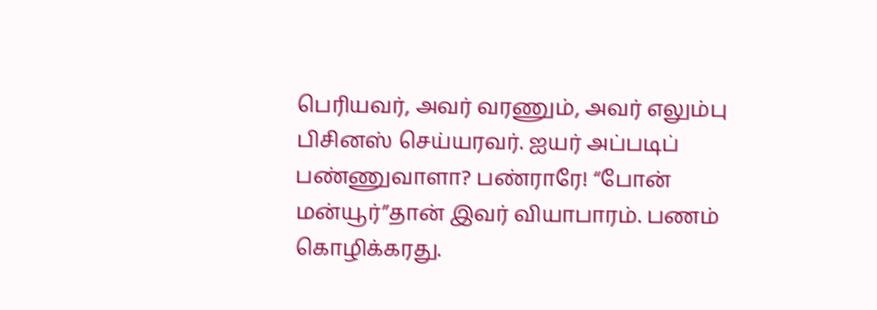பெரியவர், அவர் வரணும், அவர் எலும்பு பிசினஸ் செய்யரவர். ஐயர் அப்படிப் பண்ணுவாளா? பண்ராரே! “போன் மன்யூர்”தான் இவர் வியாபாரம். பணம் கொழிக்கரது.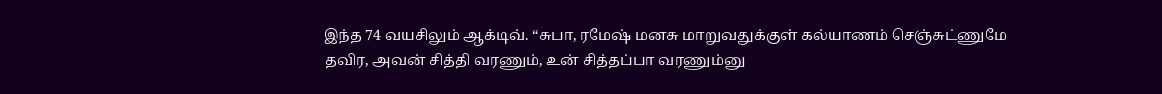இந்த 74 வயசிலும் ஆக்டிவ். “சுபா, ரமேஷ் மனசு மாறுவதுக்குள் கல்யாணம் செஞ்சுட்ணுமே தவிர, அவன் சித்தி வரணும், உன் சித்தப்பா வரணும்னு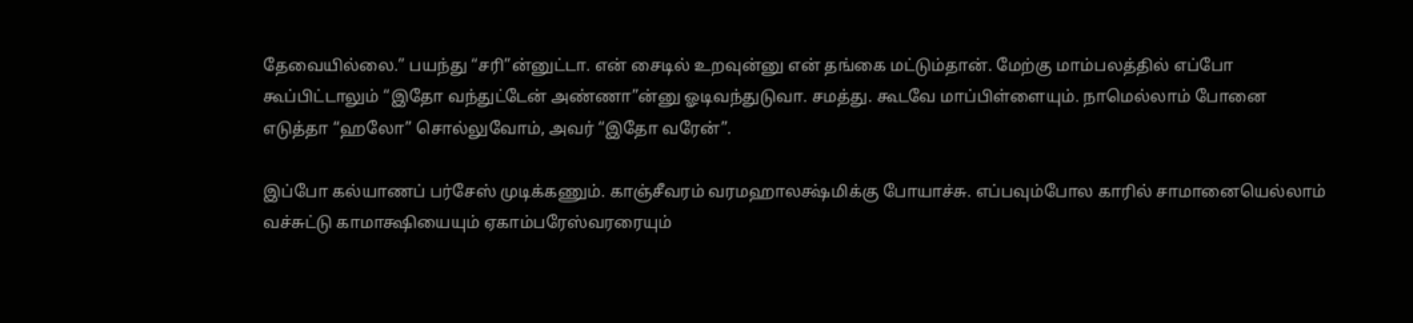தேவையில்லை.” பயந்து “சரி”ன்னுட்டா. என் சைடில் உறவுன்னு என் தங்கை மட்டும்தான். மேற்கு மாம்பலத்தில் எப்போ கூப்பிட்டாலும் “இதோ வந்துட்டேன் அண்ணா”ன்னு ஓடிவந்துடுவா. சமத்து. கூடவே மாப்பிள்ளையும். நாமெல்லாம் போனை எடுத்தா “ஹலோ” சொல்லுவோம், அவர் “இதோ வரேன்”.

இப்போ கல்யாணப் பர்சேஸ் முடிக்கணும். காஞ்சீவரம் வரமஹாலக்ஷ்மிக்கு போயாச்சு. எப்பவும்போல காரில் சாமானையெல்லாம் வச்சுட்டு காமாக்ஷியையும் ஏகாம்பரேஸ்வரரையும்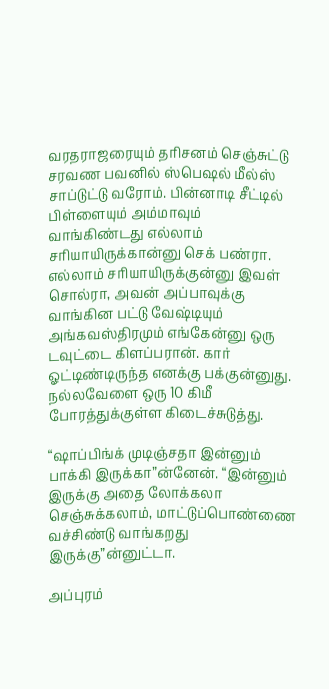வரதராஜரையும் தரிசனம் செஞ்சுட்டு சரவண பவனில் ஸ்பெஷல் மீல்ஸ் சாப்டுட்டு வரோம். பின்னாடி சீட்டில் பிள்ளையும் அம்மாவும் வாங்கிண்டது எல்லாம் சரியாயிருக்கான்னு செக் பண்ரா. எல்லாம் சரியாயிருக்குன்னு இவள் சொல்ரா, அவன் அப்பாவுக்கு வாங்கின பட்டு வேஷ்டியும் அங்கவஸ்திரமும் எங்கேன்னு ஒரு டவுட்டை கிளப்பரான். கார் ஓட்டிண்டிருந்த எனக்கு பக்குன்னுது. நல்லவேளை ஒரு 10 கிமீ போரத்துக்குள்ள கிடைச்சுடுத்து.

“ஷாப்பிங்க் முடிஞ்சதா இன்னும் பாக்கி இருக்கா”ன்னேன். “இன்னும் இருக்கு அதை லோக்கலா செஞ்சுக்கலாம், மாட்டுப்பொண்ணை வச்சிண்டு வாங்கறது இருக்கு”ன்னுட்டா.

அப்புரம்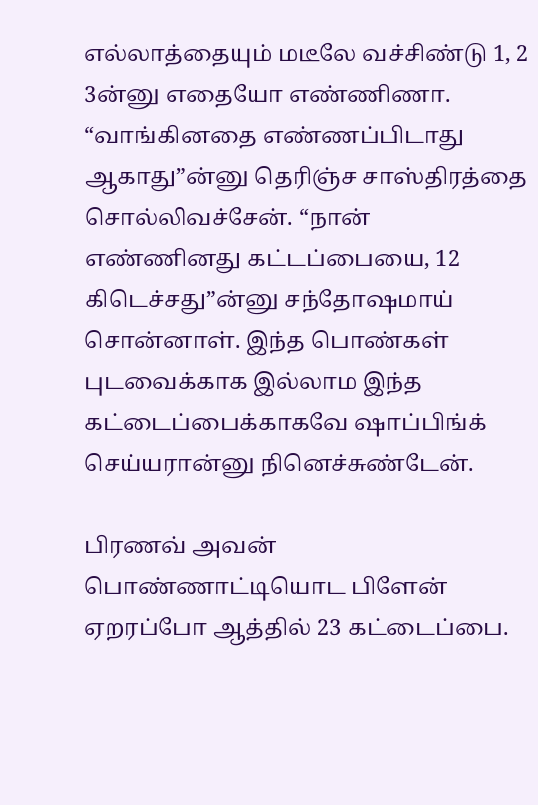எல்லாத்தையும் மடீலே வச்சிண்டு 1, 2 3ன்னு எதையோ எண்ணிணா. “வாங்கினதை எண்ணப்பிடாது ஆகாது”ன்னு தெரிஞ்ச சாஸ்திரத்தை சொல்லிவச்சேன். “நான் எண்ணினது கட்டப்பையை, 12 கிடெச்சது”ன்னு சந்தோஷமாய் சொன்னாள். இந்த பொண்கள் புடவைக்காக இல்லாம இந்த கட்டைப்பைக்காகவே ஷாப்பிங்க் செய்யரான்னு நினெச்சுண்டேன்.

பிரணவ் அவன் பொண்ணாட்டியொட பிளேன் ஏறரப்போ ஆத்தில் 23 கட்டைப்பை.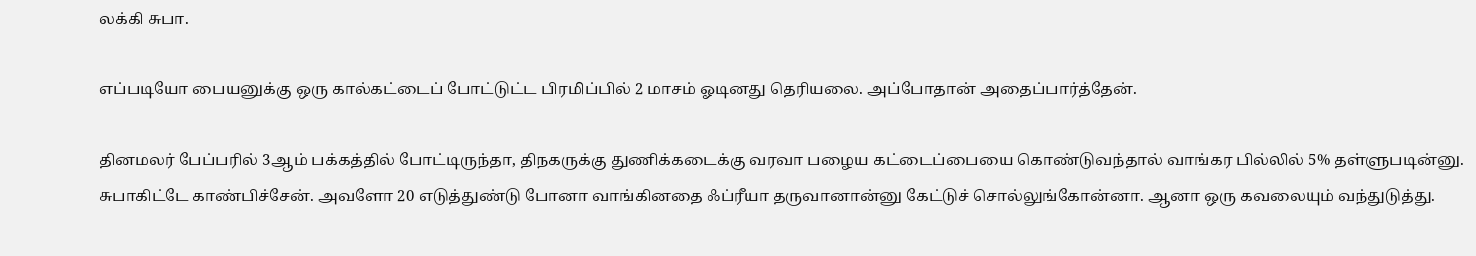லக்கி சுபா.

எப்படியோ பையனுக்கு ஒரு கால்கட்டைப் போட்டுட்ட பிரமிப்பில் 2 மாசம் ஓடினது தெரியலை. அப்போதான் அதைப்பார்த்தேன்.

தினமலர் பேப்பரில் 3ஆம் பக்கத்தில் போட்டிருந்தா, திநகருக்கு துணிக்கடைக்கு வரவா பழைய கட்டைப்பையை கொண்டுவந்தால் வாங்கர பில்லில் 5% தள்ளுபடின்னு. சுபாகிட்டே காண்பிச்சேன். அவளோ 20 எடுத்துண்டு போனா வாங்கினதை ஃப்ரீயா தருவானான்னு கேட்டுச் சொல்லுங்கோன்னா. ஆனா ஒரு கவலையும் வந்துடுத்து.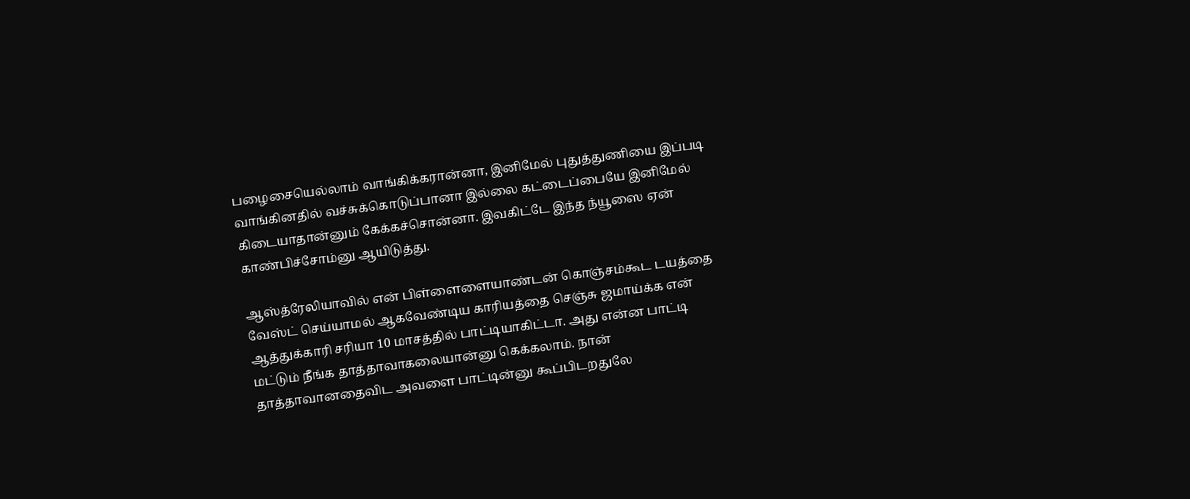பழைசையெல்லாம் வாங்கிக்கரான்னா, இனிமேல் புதுத்துணியை இப்படி வாங்கினதில் வச்சுக்கொடுப்பானா இல்லை கட்டைப்பையே இனிமேல் கிடையாதான்னும் கேக்கச்சொன்னா. இவகிட்டே இந்த ந்யூஸை ஏன் காண்பிச்சோம்னு ஆயிடுத்து.

ஆஸ்த்ரேலியாவில் என் பிள்ளைளையாண்டன் கொஞ்சம்கூட டயத்தை வேஸ்ட் செய்யாமல் ஆகவேண்டிய காரியத்தை செஞ்சு ஜமாய்க்க என் ஆத்துக்காரி சரியா 10 மாசத்தில் பாட்டியாகிட்டா. அது என்ன பாட்டி மட்டும் நீங்க தாத்தாவாகலையான்னு கெக்கலாம். நான் தாத்தாவானதைவிட அவளை பாட்டின்னு கூப்பிடறதுலே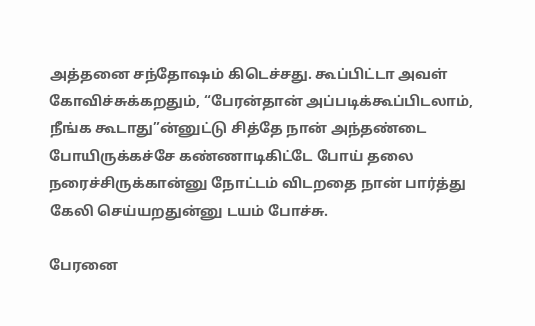அத்தனை சந்தோஷம் கிடெச்சது. கூப்பிட்டா அவள் கோவிச்சுக்கறதும், “பேரன்தான் அப்படிக்கூப்பிடலாம், நீங்க கூடாது”ன்னுட்டு சித்தே நான் அந்தண்டை போயிருக்கச்சே கண்ணாடிகிட்டே போய் தலை நரைச்சிருக்கான்னு நோட்டம் விடறதை நான் பார்த்து கேலி செய்யறதுன்னு டயம் போச்சு.

பேரனை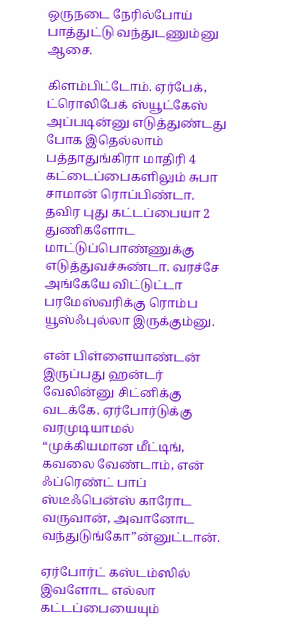ஒருநடை நேரில்போய் பாத்துட்டு வந்துடணும்னு ஆசை.

கிளம்பிட்டோம். ஏர்பேக், ட்ரொலிபேக் ஸ்யூட்கேஸ் அப்படின்னு எடுத்துண்டது போக இதெல்லாம் பத்தாதுங்கிரா மாதிரி 4 கட்டைப்பைகளிலும் சுபா சாமான் ரொப்பிண்டா. தவிர புது கட்டப்பையா 2 துணிகளோட மாட்டுப்பொண்ணுக்கு எடுத்துவச்சுண்டா. வரச்சே அங்கேயே விட்டுட்டா பரமேஸ்வரிக்கு ரொம்ப யூஸ்ஃபுல்லா இருக்கும்னு.

என் பிள்ளையாண்டன் இருப்பது ஹன்டர் வேலின்னு சிட்னிக்கு வடக்கே. ஏர்போர்டுக்கு வரமுடியாமல் “முக்கியமான மீட்டிங், கவலை வேண்டாம், என் ஃப்ரெண்ட் பாப் ஸ்டீஃபென்ஸ் காரோட வருவான், அவானோட வந்துடுங்கோ”ன்னுட்டான்.

ஏர்போர்ட் கஸ்டம்ஸில் இவளோட எல்லா கட்டப்பையையும்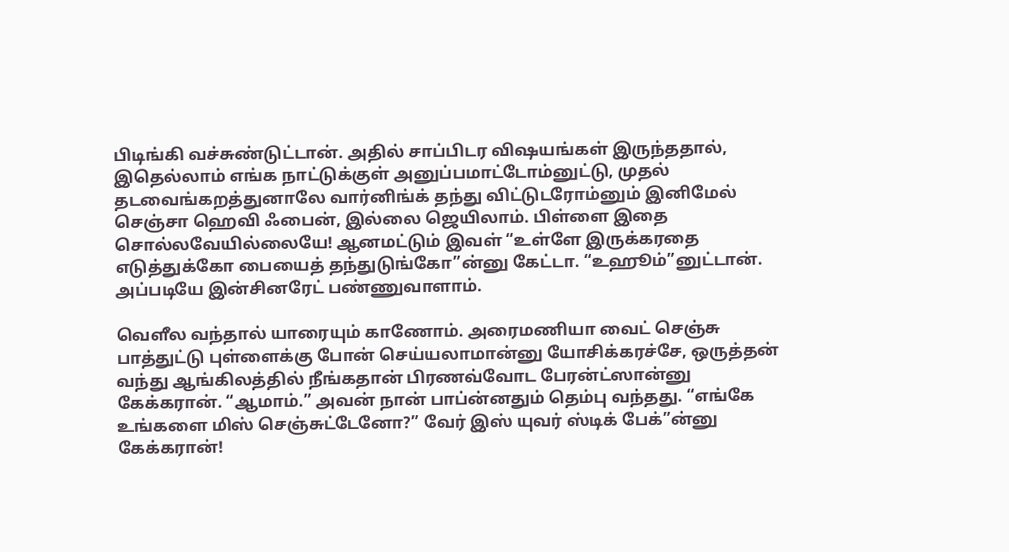பிடிங்கி வச்சுண்டுட்டான். அதில் சாப்பிடர விஷயங்கள் இருந்ததால், இதெல்லாம் எங்க நாட்டுக்குள் அனுப்பமாட்டோம்னுட்டு, முதல் தடவைங்கறத்துனாலே வார்னிங்க் தந்து விட்டுடரோம்னும் இனிமேல் செஞ்சா ஹெவி ஃபைன், இல்லை ஜெயிலாம். பிள்ளை இதை சொல்லவேயில்லையே! ஆனமட்டும் இவள் “உள்ளே இருக்கரதை எடுத்துக்கோ பையைத் தந்துடுங்கோ”ன்னு கேட்டா. “உஹூம்”னுட்டான். அப்படியே இன்சினரேட் பண்ணுவாளாம்.

வெளீல வந்தால் யாரையும் காணோம். அரைமணியா வைட் செஞ்சு பாத்துட்டு புள்ளைக்கு போன் செய்யலாமான்னு யோசிக்கரச்சே, ஒருத்தன் வந்து ஆங்கிலத்தில் நீங்கதான் பிரணவ்வோட பேரன்ட்ஸான்னு கேக்கரான். “ஆமாம்.” அவன் நான் பாப்ன்னதும் தெம்பு வந்தது. “எங்கே உங்களை மிஸ் செஞ்சுட்டேனோ?” வேர் இஸ் யுவர் ஸ்டிக் பேக்”ன்னு கேக்கரான்!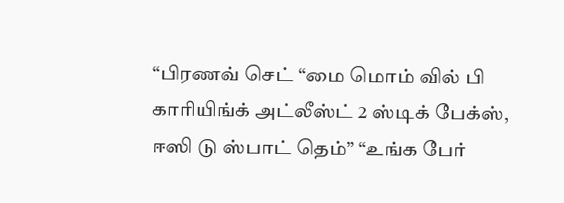“பிரணவ் செட் “மை மொம் வில் பி காரியிங்க் அட்லீஸ்ட் 2 ஸ்டிக் பேக்ஸ், ஈஸி டு ஸ்பாட் தெம்” “உங்க பேர்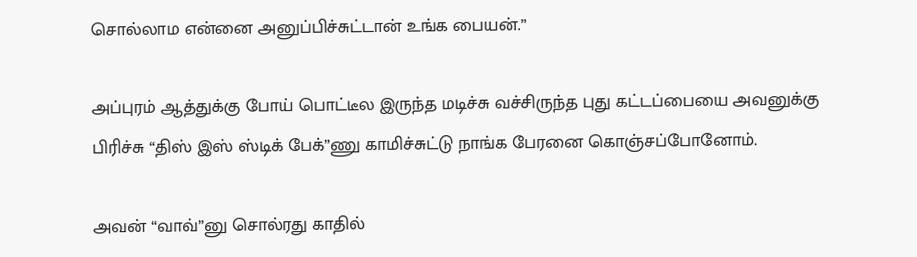சொல்லாம என்னை அனுப்பிச்சுட்டான் உங்க பையன்.”

அப்புரம் ஆத்துக்கு போய் பொட்டீல இருந்த மடிச்சு வச்சிருந்த புது கட்டப்பையை அவனுக்கு பிரிச்சு “திஸ் இஸ் ஸ்டிக் பேக்”ணு காமிச்சுட்டு நாங்க பேரனை கொஞ்சப்போனோம்.

அவன் “வாவ்”னு சொல்ரது காதில்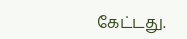கேட்டது.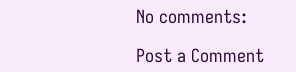No comments:

Post a Comment